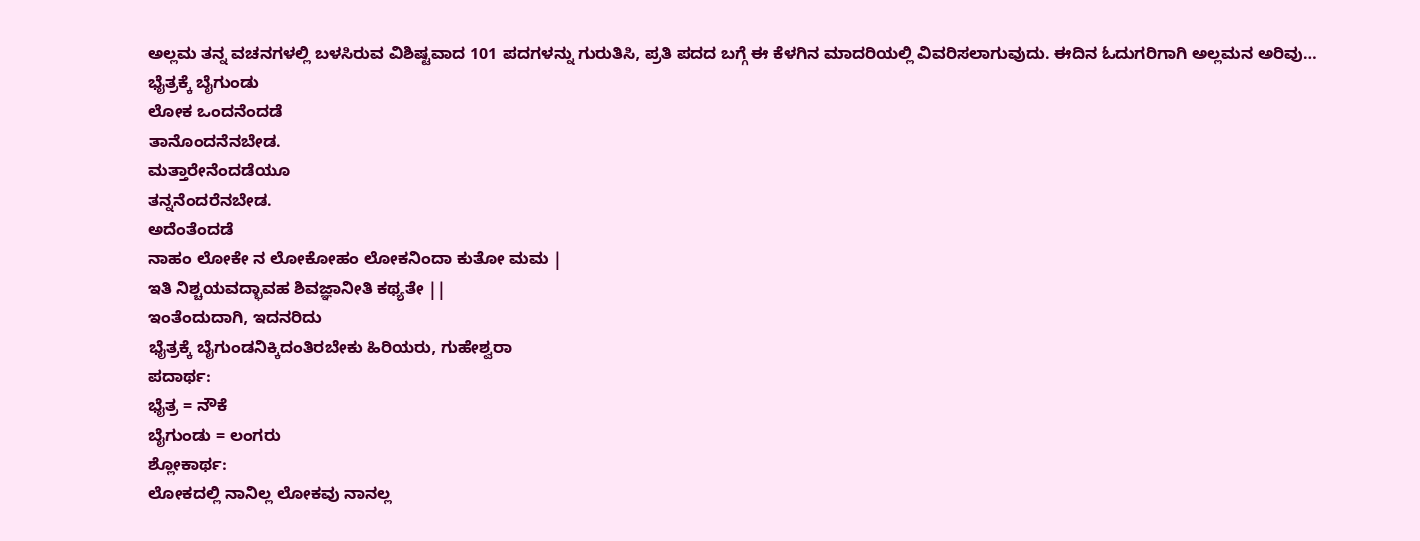ಅಲ್ಲಮ ತನ್ನ ವಚನಗಳಲ್ಲಿ ಬಳಸಿರುವ ವಿಶಿಷ್ಟವಾದ 101 ಪದಗಳನ್ನು ಗುರುತಿಸಿ, ಪ್ರತಿ ಪದದ ಬಗ್ಗೆ ಈ ಕೆಳಗಿನ ಮಾದರಿಯಲ್ಲಿ ವಿವರಿಸಲಾಗುವುದು. ಈದಿನ ಓದುಗರಿಗಾಗಿ ಅಲ್ಲಮನ ಅರಿವು…
ಭೈತ್ರಕ್ಕೆ ಬೈಗುಂಡು
ಲೋಕ ಒಂದನೆಂದಡೆ
ತಾನೊಂದನೆನಬೇಡ.
ಮತ್ತಾರೇನೆಂದಡೆಯೂ
ತನ್ನನೆಂದರೆನಬೇಡ.
ಅದೆಂತೆಂದಡೆ
ನಾಹಂ ಲೋಕೇ ನ ಲೋಕೋಹಂ ಲೋಕನಿಂದಾ ಕುತೋ ಮಮ |
ಇತಿ ನಿಶ್ಚಯವದ್ಭಾವಹ ಶಿವಜ್ಞಾನೀತಿ ಕಥ್ಯತೇ ||
ಇಂತೆಂದುದಾಗಿ, ಇದನರಿದು
ಭೈತ್ರಕ್ಕೆ ಬೈಗುಂಡನಿಕ್ಕಿದಂತಿರಬೇಕು ಹಿರಿಯರು, ಗುಹೇಶ್ವರಾ
ಪದಾರ್ಥ:
ಭೈತ್ರ = ನೌಕೆ
ಬೈಗುಂಡು = ಲಂಗರು
ಶ್ಲೋಕಾರ್ಥ:
ಲೋಕದಲ್ಲಿ ನಾನಿಲ್ಲ ಲೋಕವು ನಾನಲ್ಲ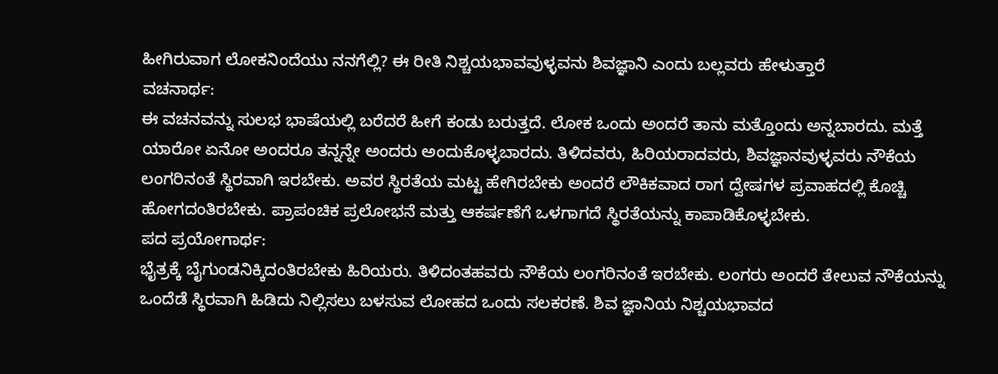ಹೀಗಿರುವಾಗ ಲೋಕನಿಂದೆಯು ನನಗೆಲ್ಲಿ? ಈ ರೀತಿ ನಿಶ್ಚಯಭಾವವುಳ್ಳವನು ಶಿವಜ್ಞಾನಿ ಎಂದು ಬಲ್ಲವರು ಹೇಳುತ್ತಾರೆ
ವಚನಾರ್ಥ:
ಈ ವಚನವನ್ನು ಸುಲಭ ಭಾಷೆಯಲ್ಲಿ ಬರೆದರೆ ಹೀಗೆ ಕಂಡು ಬರುತ್ತದೆ. ಲೋಕ ಒಂದು ಅಂದರೆ ತಾನು ಮತ್ತೊಂದು ಅನ್ನಬಾರದು. ಮತ್ತೆ ಯಾರೋ ಏನೋ ಅಂದರೂ ತನ್ನನ್ನೇ ಅಂದರು ಅಂದುಕೊಳ್ಳಬಾರದು. ತಿಳಿದವರು, ಹಿರಿಯರಾದವರು, ಶಿವಜ್ಞಾನವುಳ್ಳವರು ನೌಕೆಯ ಲಂಗರಿನಂತೆ ಸ್ಥಿರವಾಗಿ ಇರಬೇಕು. ಅವರ ಸ್ಥಿರತೆಯ ಮಟ್ಟ ಹೇಗಿರಬೇಕು ಅಂದರೆ ಲೌಕಿಕವಾದ ರಾಗ ದ್ವೇಷಗಳ ಪ್ರವಾಹದಲ್ಲಿ ಕೊಚ್ಚಿ ಹೋಗದಂತಿರಬೇಕು. ಪ್ರಾಪಂಚಿಕ ಪ್ರಲೋಭನೆ ಮತ್ತು ಆಕರ್ಷಣೆಗೆ ಒಳಗಾಗದೆ ಸ್ಥಿರತೆಯನ್ನು ಕಾಪಾಡಿಕೊಳ್ಳಬೇಕು.
ಪದ ಪ್ರಯೋಗಾರ್ಥ:
ಭೈತ್ರಕ್ಕೆ ಬೈಗುಂಡನಿಕ್ಕಿದಂತಿರಬೇಕು ಹಿರಿಯರು. ತಿಳಿದಂತಹವರು ನೌಕೆಯ ಲಂಗರಿನಂತೆ ಇರಬೇಕು. ಲಂಗರು ಅಂದರೆ ತೇಲುವ ನೌಕೆಯನ್ನು ಒಂದೆಡೆ ಸ್ಥಿರವಾಗಿ ಹಿಡಿದು ನಿಲ್ಲಿಸಲು ಬಳಸುವ ಲೋಹದ ಒಂದು ಸಲಕರಣೆ. ಶಿವ ಜ್ಞಾನಿಯ ನಿಶ್ಚಯಭಾವದ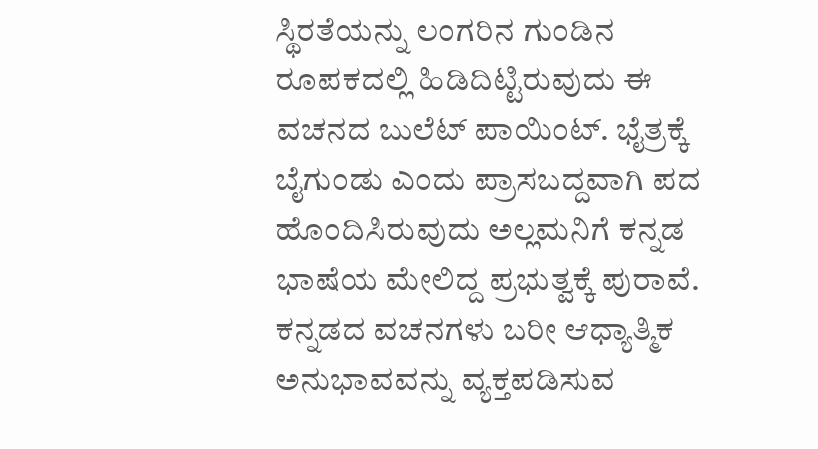ಸ್ಥಿರತೆಯನ್ನು ಲಂಗರಿನ ಗುಂಡಿನ ರೂಪಕದಲ್ಲಿ ಹಿಡಿದಿಟ್ಟಿರುವುದು ಈ ವಚನದ ಬುಲೆಟ್ ಪಾಯಿಂಟ್. ಭೈತ್ರಕ್ಕೆ ಬೈಗುಂಡು ಎಂದು ಪ್ರಾಸಬದ್ದವಾಗಿ ಪದ ಹೊಂದಿಸಿರುವುದು ಅಲ್ಲಮನಿಗೆ ಕನ್ನಡ ಭಾಷೆಯ ಮೇಲಿದ್ದ ಪ್ರಭುತ್ವಕ್ಕೆ ಪುರಾವೆ. ಕನ್ನಡದ ವಚನಗಳು ಬರೀ ಆಧ್ಯಾತ್ಮಿಕ ಅನುಭಾವವನ್ನು ವ್ಯಕ್ತಪಡಿಸುವ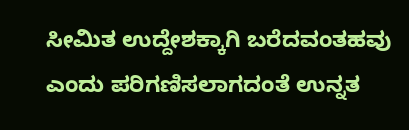ಸೀಮಿತ ಉದ್ದೇಶಕ್ಕಾಗಿ ಬರೆದವಂತಹವು ಎಂದು ಪರಿಗಣಿಸಲಾಗದಂತೆ ಉನ್ನತ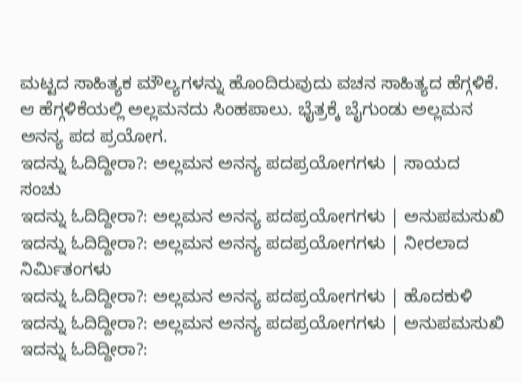ಮಟ್ಟದ ಸಾಹಿತ್ಯಕ ಮೌಲ್ಯಗಳನ್ನು ಹೊಂದಿರುವುದು ವಚನ ಸಾಹಿತ್ಯದ ಹೆಗ್ಗಳಿಕೆ. ಆ ಹೆಗ್ಗಳಿಕೆಯಲ್ಲಿ ಅಲ್ಲಮನದು ಸಿಂಹಪಾಲು. ಭೈತ್ರಕ್ಕೆ ಬೈಗುಂಡು ಅಲ್ಲಮನ ಅನನ್ಯ ಪದ ಪ್ರಯೋಗ.
ಇದನ್ನು ಓದಿದ್ದೀರಾ?: ಅಲ್ಲಮನ ಅನನ್ಯ ಪದಪ್ರಯೋಗಗಳು | ಸಾಯದ ಸಂಚು
ಇದನ್ನು ಓದಿದ್ದೀರಾ?: ಅಲ್ಲಮನ ಅನನ್ಯ ಪದಪ್ರಯೋಗಗಳು | ಅನುಪಮಸುಖಿ
ಇದನ್ನು ಓದಿದ್ದೀರಾ?: ಅಲ್ಲಮನ ಅನನ್ಯ ಪದಪ್ರಯೋಗಗಳು | ನೀರಲಾದ ನಿರ್ಮಿತಂಗಳು
ಇದನ್ನು ಓದಿದ್ದೀರಾ?: ಅಲ್ಲಮನ ಅನನ್ಯ ಪದಪ್ರಯೋಗಗಳು | ಹೊದಕುಳಿ
ಇದನ್ನು ಓದಿದ್ದೀರಾ?: ಅಲ್ಲಮನ ಅನನ್ಯ ಪದಪ್ರಯೋಗಗಳು | ಅನುಪಮಸುಖಿ
ಇದನ್ನು ಓದಿದ್ದೀರಾ?: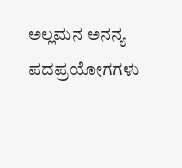ಅಲ್ಲಮನ ಅನನ್ಯ ಪದಪ್ರಯೋಗಗಳು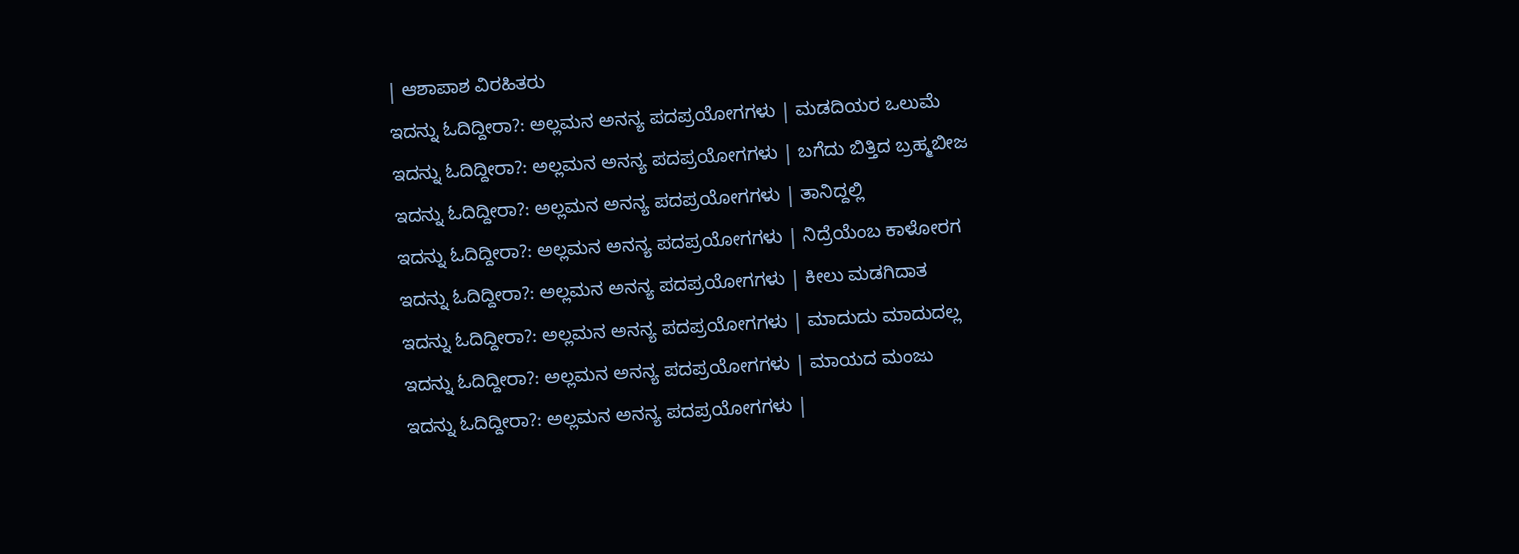| ಆಶಾಪಾಶ ವಿರಹಿತರು
ಇದನ್ನು ಓದಿದ್ದೀರಾ?: ಅಲ್ಲಮನ ಅನನ್ಯ ಪದಪ್ರಯೋಗಗಳು | ಮಡದಿಯರ ಒಲುಮೆ
ಇದನ್ನು ಓದಿದ್ದೀರಾ?: ಅಲ್ಲಮನ ಅನನ್ಯ ಪದಪ್ರಯೋಗಗಳು | ಬಗೆದು ಬಿತ್ತಿದ ಬ್ರಹ್ಮಬೀಜ
ಇದನ್ನು ಓದಿದ್ದೀರಾ?: ಅಲ್ಲಮನ ಅನನ್ಯ ಪದಪ್ರಯೋಗಗಳು | ತಾನಿದ್ದಲ್ಲಿ
ಇದನ್ನು ಓದಿದ್ದೀರಾ?: ಅಲ್ಲಮನ ಅನನ್ಯ ಪದಪ್ರಯೋಗಗಳು | ನಿದ್ರೆಯೆಂಬ ಕಾಳೋರಗ
ಇದನ್ನು ಓದಿದ್ದೀರಾ?: ಅಲ್ಲಮನ ಅನನ್ಯ ಪದಪ್ರಯೋಗಗಳು | ಕೀಲು ಮಡಗಿದಾತ
ಇದನ್ನು ಓದಿದ್ದೀರಾ?: ಅಲ್ಲಮನ ಅನನ್ಯ ಪದಪ್ರಯೋಗಗಳು | ಮಾದುದು ಮಾದುದಲ್ಲ
ಇದನ್ನು ಓದಿದ್ದೀರಾ?: ಅಲ್ಲಮನ ಅನನ್ಯ ಪದಪ್ರಯೋಗಗಳು | ಮಾಯದ ಮಂಜು
ಇದನ್ನು ಓದಿದ್ದೀರಾ?: ಅಲ್ಲಮನ ಅನನ್ಯ ಪದಪ್ರಯೋಗಗಳು |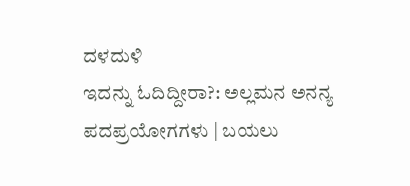ದಳದುಳಿ
ಇದನ್ನು ಓದಿದ್ದೀರಾ?: ಅಲ್ಲಮನ ಅನನ್ಯ ಪದಪ್ರಯೋಗಗಳು | ಬಯಲು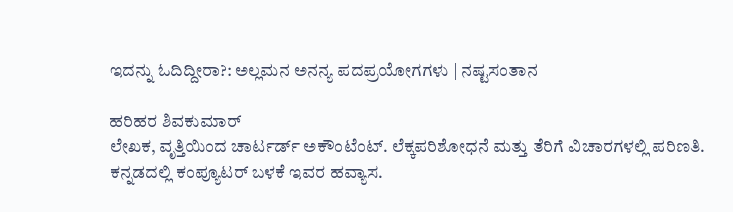ಇದನ್ನು ಓದಿದ್ದೀರಾ?: ಅಲ್ಲಮನ ಅನನ್ಯ ಪದಪ್ರಯೋಗಗಳು | ನಷ್ಟಸಂತಾನ

ಹರಿಹರ ಶಿವಕುಮಾರ್
ಲೇಖಕ, ವೃತ್ತಿಯಿಂದ ಚಾರ್ಟರ್ಡ್ ಅಕೌಂಟೆಂಟ್. ಲೆಕ್ಕಪರಿಶೋಧನೆ ಮತ್ತು ತೆರಿಗೆ ವಿಚಾರಗಳಲ್ಲಿ ಪರಿಣತಿ. ಕನ್ನಡದಲ್ಲಿ ಕಂಪ್ಯೂಟರ್ ಬಳಕೆ ಇವರ ಹವ್ಯಾಸ.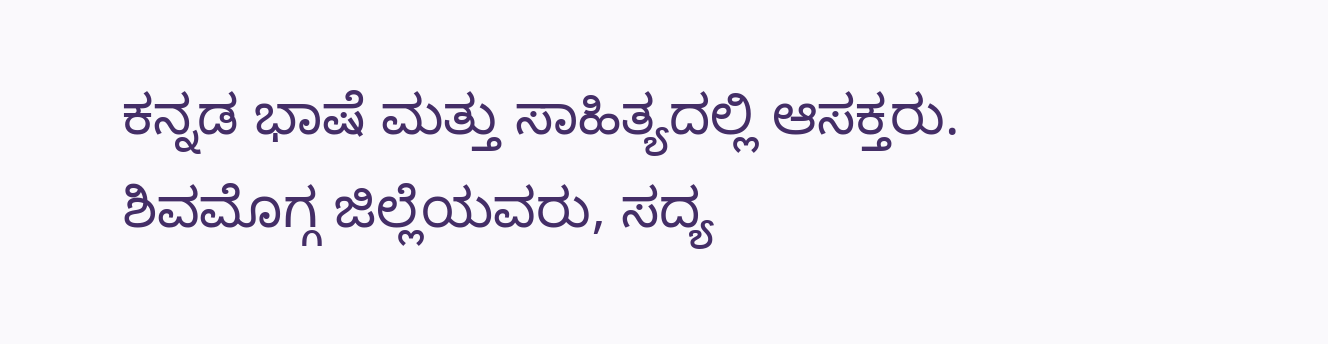ಕನ್ನಡ ಭಾಷೆ ಮತ್ತು ಸಾಹಿತ್ಯದಲ್ಲಿ ಆಸಕ್ತರು. ಶಿವಮೊಗ್ಗ ಜಿಲ್ಲೆಯವರು, ಸದ್ಯ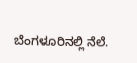ಬೆಂಗಳೂರಿನಲ್ಲಿ ನೆಲೆ.